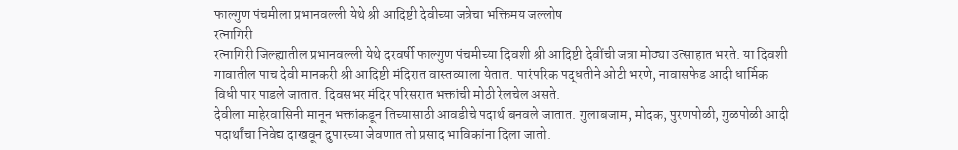फाल्गुण पंचमीला प्रभानवल्ली येथे श्री आदिष्टी देवीच्या जत्रेचा भक्तिमय जल्लोष
रत्नागिरी
रत्नागिरी जिल्ह्यातील प्रभानवल्ली येथे दरवर्षी फाल्गुण पंचमीच्या दिवशी श्री आदिष्टी देवींची जत्रा मोठ्या उत्साहात भरते. या दिवशी गावातील पाच देवी मानकरी श्री आदिष्टी मंदिरात वास्तव्याला येतात. पारंपरिक पद्धतीने ओटी भरणे, नावासफेड आदी धार्मिक विधी पार पाडले जातात. दिवसभर मंदिर परिसरात भक्तांची मोठी रेलचेल असते.
देवीला माहेरवासिनी मानून भक्तांकडून तिच्यासाठी आवडीचे पदार्थ बनवले जातात. गुलाबजाम, मोदक, पुरणपोळी, गुळपोळी आदी पदार्थांचा निवेद्य दाखवून दुपारच्या जेवणात तो प्रसाद भाविकांना दिला जातो.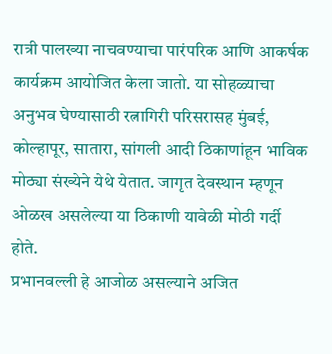रात्री पालख्या नाचवण्याचा पारंपरिक आणि आकर्षक कार्यक्रम आयोजित केला जातो. या सोहळ्याचा अनुभव घेण्यासाठी रत्नागिरी परिसरासह मुंबई, कोल्हापूर, सातारा, सांगली आदी ठिकाणांहून भाविक मोठ्या संख्येने येथे येतात. जागृत देवस्थान म्हणून ओळख असलेल्या या ठिकाणी यावेळी मोठी गर्दी होते.
प्रभानवल्ली हे आजोळ असल्याने अजित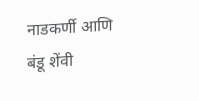नाडकर्णी आणि बंडू शेंवी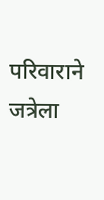परिवाराने जत्रेला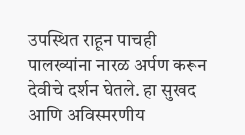उपस्थित राहून पाचही पालख्यांना नारळ अर्पण करून देवीचे दर्शन घेतले. हा सुखद आणि अविस्मरणीय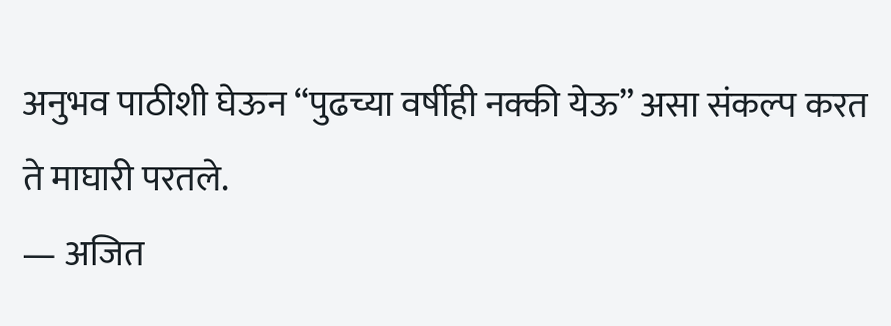अनुभव पाठीशी घेऊन “पुढच्या वर्षीही नक्की येऊ” असा संकल्प करत ते माघारी परतले.
— अजित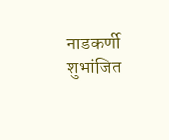नाडकर्णी
शुभांजित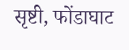सृष्टी, फोंडाघाट